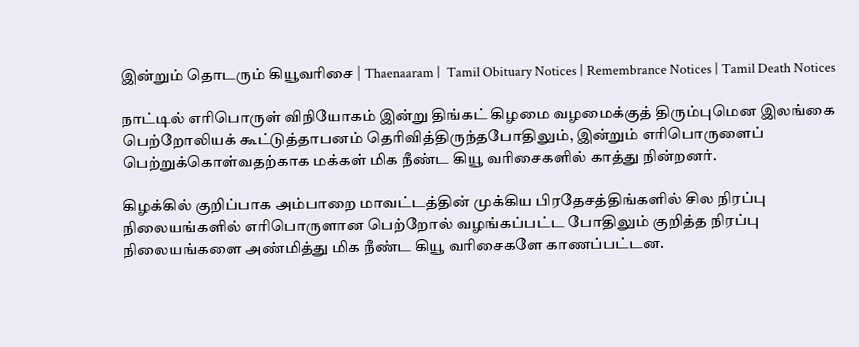இன்றும் தொடரும் கியூவரிசை | Thaenaaram |  Tamil Obituary Notices | Remembrance Notices | Tamil Death Notices

நாட்டில் எரிபொருள் விநியோகம் இன்று திங்கட் கிழமை வழமைக்குத் திரும்புமென இலங்கை பெற்றோலியக் கூட்டுத்தாபனம் தெரிவித்திருந்தபோதிலும், இன்றும் எரிபொருளைப் பெற்றுக்கொள்வதற்காக மக்கள் மிக நீண்ட கியூ வரிசைகளில் காத்து நின்றனர்.

கிழக்கில் குறிப்பாக அம்பாறை மாவட்டத்தின் முக்கிய பிரதேசத்திங்களில் சில நிரப்பு நிலையங்களில் எரிபொருளான பெற்றோல் வழங்கப்பட்ட போதிலும் குறித்த நிரப்பு நிலையங்களை அண்மித்து மிக நீண்ட கியூ வரிசைகளே காணப்பட்டன.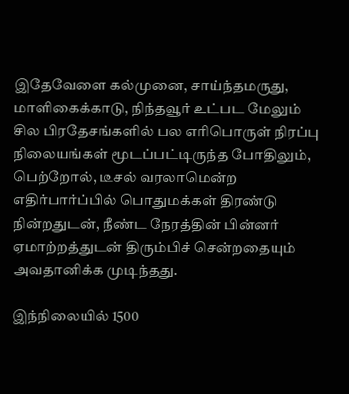இதேவேளை கல்முனை, சாய்ந்தமருது, மாளிகைக்காடு, நிந்தவூர் உட்பட மேலும் சில பிரதேசங்களில் பல எரிபொருள் நிரப்பு நிலையங்கள் மூடப்பட்டிருந்த போதிலும், பெற்றோல், டீசல் வரலாமென்ற எதிர்பார்ப்பில் பொதுமக்கள் திரண்டு நின்றதுடன், நீண்ட நேரத்தின் பின்னர் ஏமாற்றத்துடன் திரும்பிச் சென்றதையும் அவதானிக்க முடிந்தது.

இந்நிலையில் 1500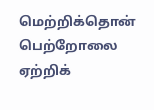மெற்றிக்தொன் பெற்றோலை ஏற்றிக்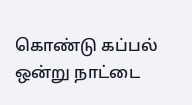கொண்டு கப்பல் ஒன்று நாட்டை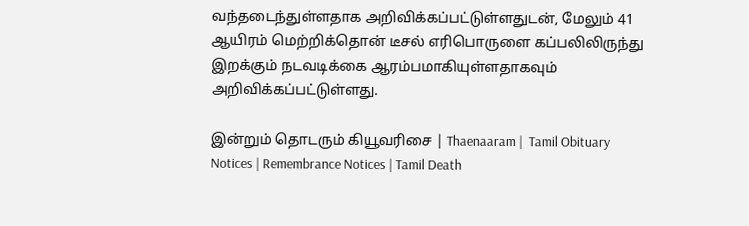வந்தடைந்துள்ளதாக அறிவிக்கப்பட்டுள்ளதுடன், மேலும் 41 ஆயிரம் மெற்றிக்தொன் டீசல் எரிபொருளை கப்பலிலிருந்து இறக்கும் நடவடிக்கை ஆரம்பமாகியுள்ளதாகவும் அறிவிக்கப்பட்டுள்ளது.

இன்றும் தொடரும் கியூவரிசை | Thaenaaram |  Tamil Obituary Notices | Remembrance Notices | Tamil Death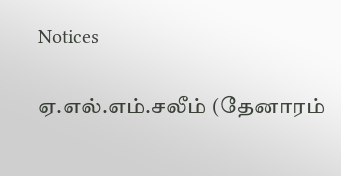Notices

ஏ.எல்.எம்.சலீம் (தேனாரம்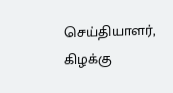செய்தியாளர், கிழக்கு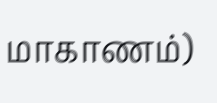மாகாணம்)